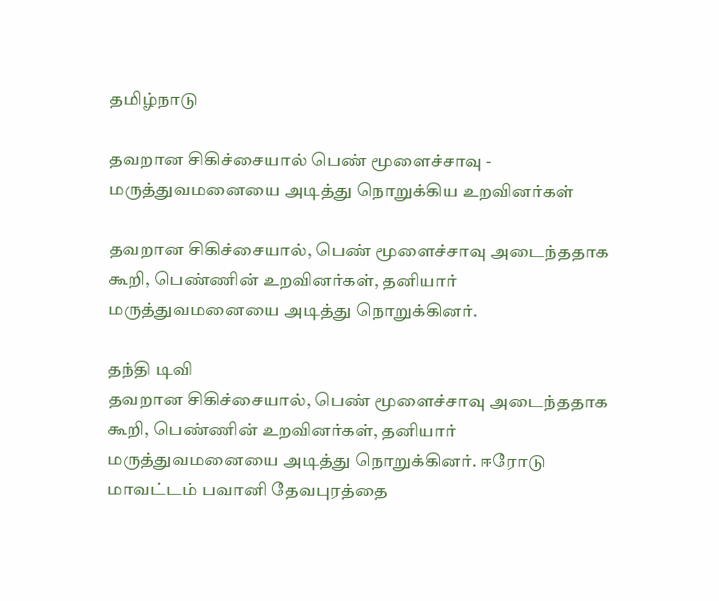தமிழ்நாடு

தவறான சிகிச்சையால் பெண் மூளைச்சாவு - மருத்துவமனையை அடித்து நொறுக்கிய உறவினர்கள்

தவறான சிகிச்சையால், பெண் மூளைச்சாவு அடைந்த‌தாக கூறி, பெண்ணின் உறவினர்கள், தனியார் மருத்துவமனையை அடித்து நொறுக்கினர்.

தந்தி டிவி
தவறான சிகிச்சையால், பெண் மூளைச்சாவு அடைந்த‌தாக கூறி, பெண்ணின் உறவினர்கள், தனியார் மருத்துவமனையை அடித்து நொறுக்கினர். ஈரோடு மாவட்டம் பவானி தேவபுரத்தை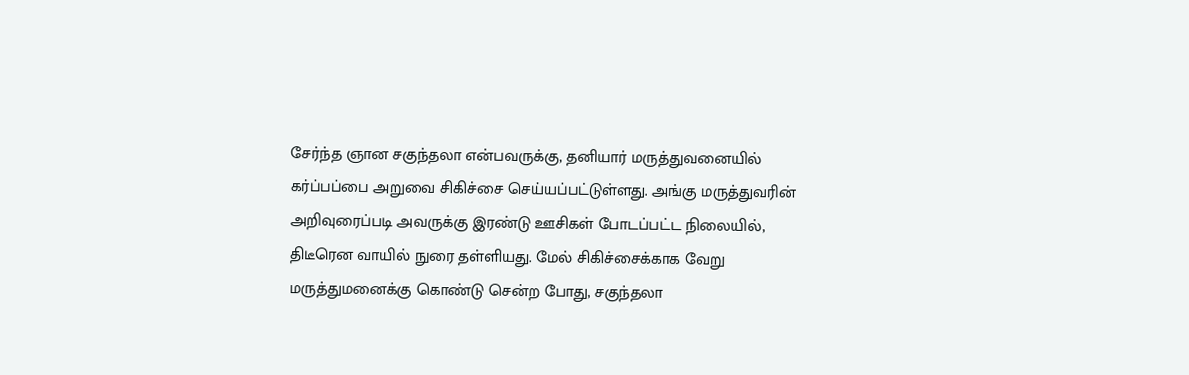சேர்ந்த ஞான சகுந்தலா என்பவருக்கு, தனியார் மருத்துவனையில் கர்ப்ப‌ப்பை அறுவை சிகிச்சை செய்யப்பட்டுள்ளது. அங்கு மருத்துவரின் அறிவுரைப்படி அவருக்கு இரண்டு ஊசிகள் போடப்பட்ட நிலையில், திடீரென வாயில் நுரை தள்ளியது. மேல் சிகிச்சைக்காக வேறு மருத்துமனைக்கு கொண்டு சென்ற போது, சகுந்தலா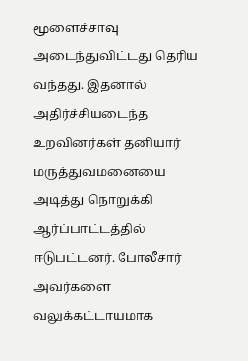மூளைச்சாவு அடைந்துவிட்டது தெரிய வந்தது. இதனால் அதிர்ச்சியடைந்த உறவினர்கள் தனியார் மருத்துவமனையை அடித்து நொறுக்கி ஆர்ப்பாட்டத்தில் ஈடுபட்டனர். போலீசார் அவர்களை வலுக்கட்டாயமாக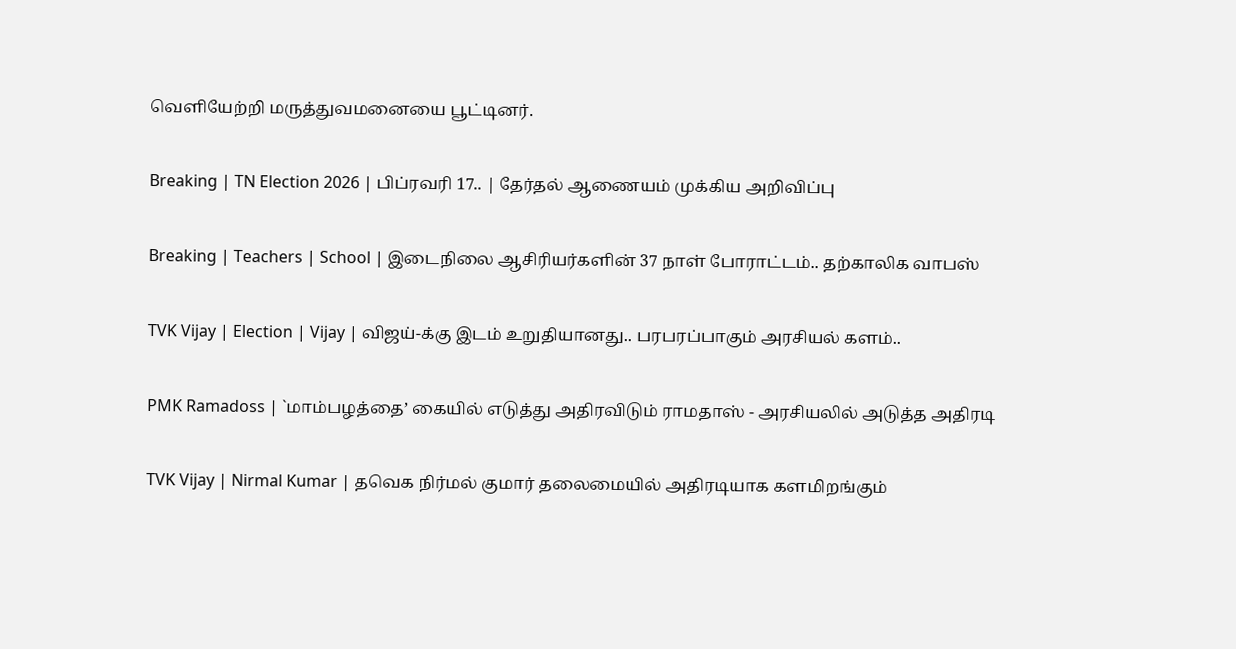வெளியேற்றி மருத்துவமனையை பூட்டினர்.

Breaking | TN Election 2026 | பிப்ரவரி 17.. | தேர்தல் ஆணையம் முக்கிய அறிவிப்பு

Breaking | Teachers | School | இடைநிலை ஆசிரியர்களின் 37 நாள் போராட்டம்.. தற்காலிக வாபஸ்

TVK Vijay | Election | Vijay | விஜய்-க்கு இடம் உறுதியானது.. பரபரப்பாகும் அரசியல் களம்..

PMK Ramadoss | `மாம்பழத்தை’ கையில் எடுத்து அதிரவிடும் ராமதாஸ் - அரசியலில் அடுத்த அதிரடி

TVK Vijay | Nirmal Kumar | தவெக நிர்மல் குமார் தலைமையில் அதிரடியாக களமிறங்கும்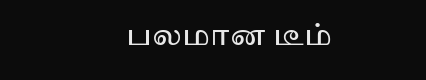பலமான டீம்